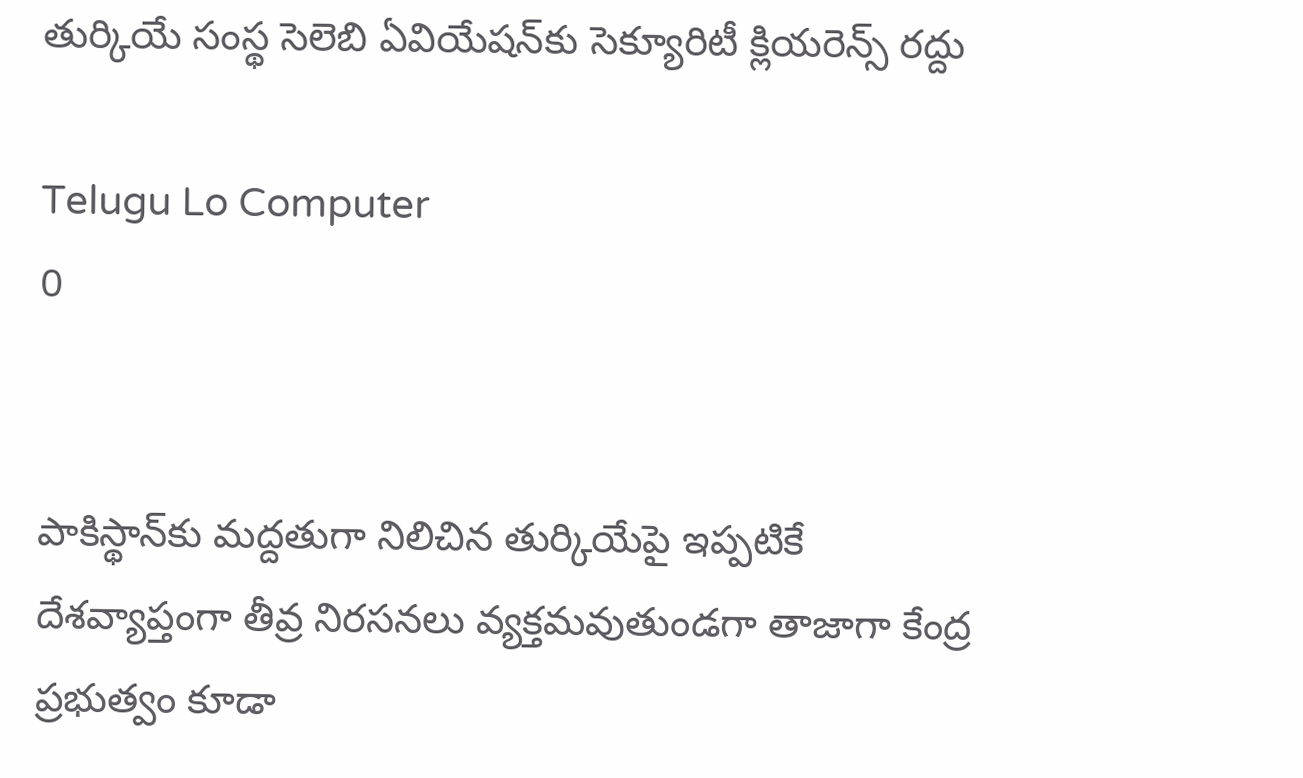తుర్కియే సంస్థ సెలెబి ఏవియేషన్‌కు సెక్యూరిటీ క్లియరెన్స్‌ రద్దు

Telugu Lo Computer
0


పాకిస్థాన్‌కు మద్దతుగా నిలిచిన తుర్కియేపై ఇప్పటికే దేశవ్యాప్తంగా తీవ్ర నిరసనలు వ్యక్తమవుతుండగా తాజాగా కేంద్ర ప్రభుత్వం కూడా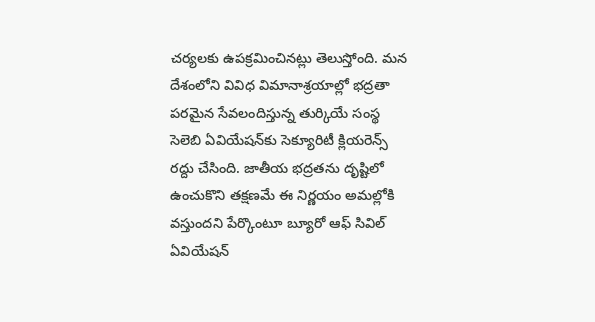చర్యలకు ఉపక్రమించినట్లు తెలుస్తోంది. మన దేశంలోని వివిధ విమానాశ్రయాల్లో భద్రతా పరమైన సేవలందిస్తున్న తుర్కియే సంస్థ సెలెబి ఏవియేషన్‌కు సెక్యూరిటీ క్లియరెన్స్‌ రద్దు చేసింది. జాతీయ భద్రతను దృష్టిలో ఉంచుకొని తక్షణమే ఈ నిర్ణయం అమల్లోకి వస్తుందని పేర్కొంటూ బ్యూరో ఆఫ్‌ సివిల్‌ ఏవియేషన్‌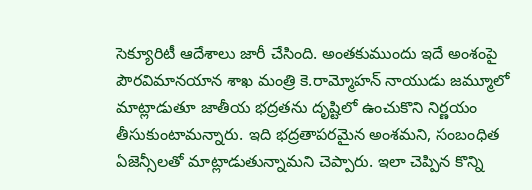సెక్యూరిటీ ఆదేశాలు జారీ చేసింది. అంతకుముందు ఇదే అంశంపై పౌరవిమానయాన శాఖ మంత్రి కె.రామ్మోహన్‌ నాయుడు జమ్మూలో మాట్లాడుతూ జాతీయ భద్రతను దృష్టిలో ఉంచుకొని నిర్ణయం తీసుకుంటామన్నారు. ఇది భద్రతాపరమైన అంశమని, సంబంధిత ఏజెన్సీలతో మాట్లాడుతున్నామని చెప్పారు. ఇలా చెప్పిన కొన్ని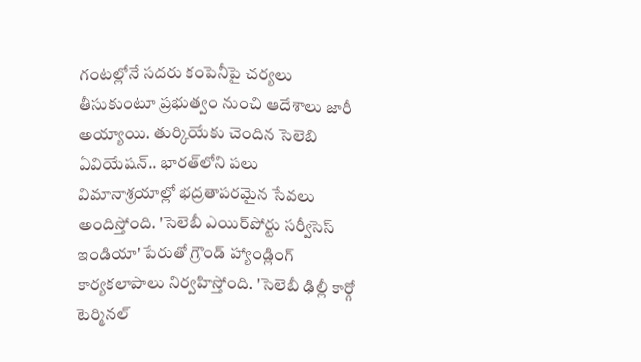గంటల్లోనే సదరు కంపెనీపై చర్యలు తీసుకుంటూ ప్రభుత్వం నుంచి ఆదేశాలు జారీ అయ్యాయి. తుర్కియేకు చెందిన సెలెబి ఏవియేషన్‌.. భారత్‌లోని పలు విమానాశ్రయాల్లో భద్రతాపరమైన సేవలు అందిస్తోంది. 'సెలెబీ ఎయిర్‌పోర్టు సర్వీసెస్‌ ఇండియా' పేరుతో గ్రౌండ్‌ హ్యాండ్లింగ్‌ కార్యకలాపాలు నిర్వహిస్తోంది. 'సెలెబీ ఢిల్లీ కార్గో టెర్మినల్‌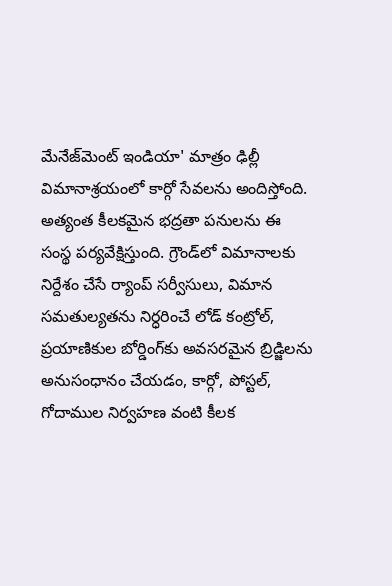మేనేజ్‌మెంట్‌ ఇండియా' మాత్రం ఢిల్లీ విమానాశ్రయంలో కార్గో సేవలను అందిస్తోంది. అత్యంత కీలకమైన భద్రతా పనులను ఈ సంస్థ పర్యవేక్షిస్తుంది. గ్రౌండ్‌లో విమానాలకు నిర్దేశం చేసే ర్యాంప్‌ సర్వీసులు, విమాన సమతుల్యతను నిర్ధరించే లోడ్‌ కంట్రోల్‌, ప్రయాణికుల బోర్డింగ్‌కు అవసరమైన బ్రిడ్జిలను అనుసంధానం చేయడం, కార్గో, పోస్టల్‌, గోదాముల నిర్వహణ వంటి కీలక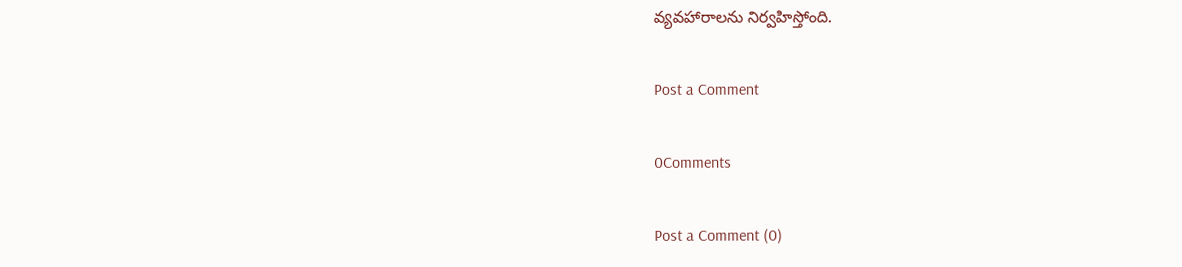వ్యవహారాలను నిర్వహిస్తోంది.

Post a Comment

0Comments

Post a Comment (0)